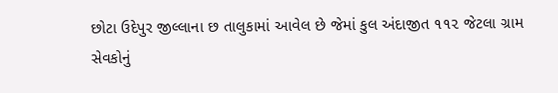છોટા ઉદેપુર જીલ્લાના છ તાલુકામાં આવેલ છે જેમાં કુલ અંદાજીત ૧૧૨ જેટલા ગ્રામ સેવકોનું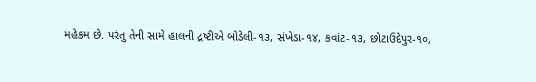મહેકમ છે. પરંતુ તેની સામે હાલની દ્રષ્ટીએ બોડેલી-૧૩, સંખેડા-૧૪, કવાંટ-૧૩, છોટાઉદેપુર-૧૦,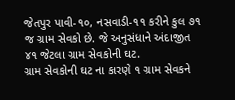જેતપુર પાવી-૧૦, નસવાડી-૧૧ કરીને કુલ ૭૧ જ ગ્રામ સેવકો છે. જે અનુસંધાને અંદાજીત ૪૧ જેટલા ગ્રામ સેવકોની ઘટ.
ગ્રામ સેવકોની ઘટ ના કારણે ૧ ગ્રામ સેવકને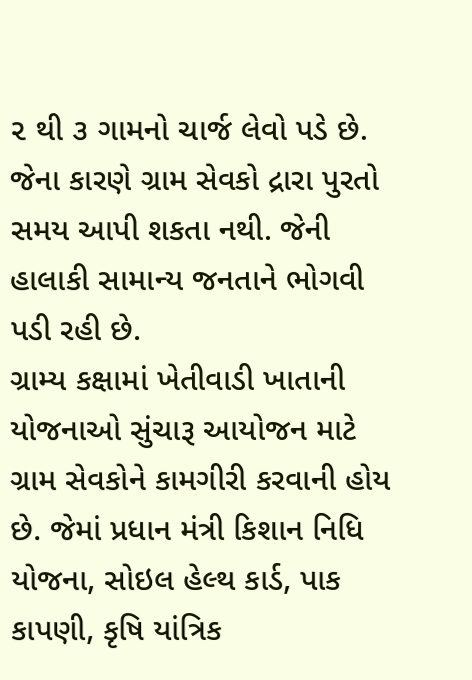૨ થી ૩ ગામનો ચાર્જ લેવો પડે છે. જેના કારણે ગ્રામ સેવકો દ્રારા પુરતો સમય આપી શકતા નથી. જેની હાલાકી સામાન્ય જનતાને ભોગવી પડી રહી છે.
ગ્રામ્ય કક્ષામાં ખેતીવાડી ખાતાની યોજનાઓ સુંચારૂ આયોજન માટે ગ્રામ સેવકોને કામગીરી કરવાની હોય છે. જેમાં પ્રધાન મંત્રી કિશાન નિધિ યોજના, સોઇલ હેલ્થ કાર્ડ, પાક કાપણી, કૃષિ યાંત્રિક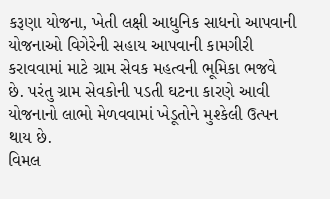કરૂણા યોજના, ખેતી લક્ષી આધુનિક સાધનો આપવાની યોજનાઓ વિગેરેની સહાય આપવાની કામગીરી કરાવવામાં માટે ગ્રામ સેવક મહત્વની ભૂમિકા ભજવે છે. પરંતુ ગ્રામ સેવકોની પડતી ઘટના કારણે આવી યોજનાનો લાભો મેળવવામાં ખેડૂતોને મુશ્કેલી ઉત્પન થાય છે.
વિમલ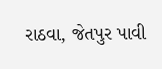રાઠવા, જેતપુર પાવી